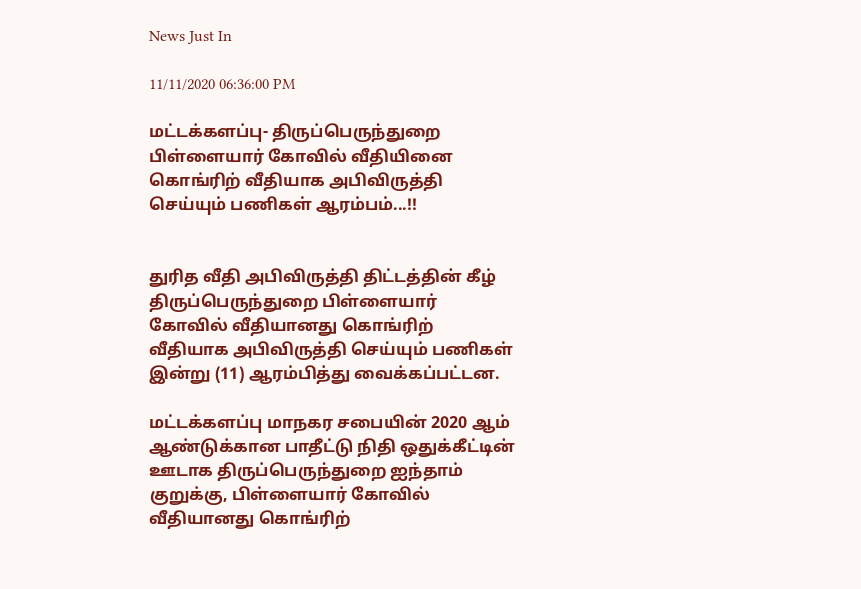News Just In

11/11/2020 06:36:00 PM

மட்டக்களப்பு- திருப்பெருந்துறை பிள்ளையார் கோவில் வீதியினை கொங்ரிற் வீதியாக அபிவிருத்தி செய்யும் பணிகள் ஆரம்பம்...!!


துரித வீதி அபிவிருத்தி திட்டத்தின் கீழ் திருப்பெருந்துறை பிள்ளையார் கோவில் வீதியானது கொங்ரிற் வீதியாக அபிவிருத்தி செய்யும் பணிகள் இன்று (11) ஆரம்பித்து வைக்கப்பட்டன.

மட்டக்களப்பு மாநகர சபையின் 2020 ஆம் ஆண்டுக்கான பாதீட்டு நிதி ஒதுக்கீட்டின் ஊடாக திருப்பெருந்துறை ஐந்தாம் குறுக்கு, பிள்ளையார் கோவில் வீதியானது கொங்ரிற்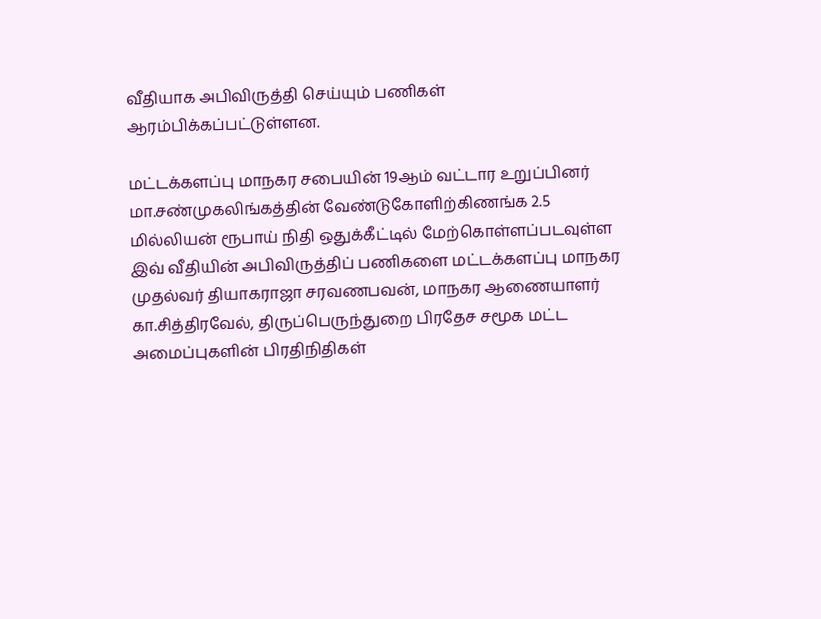வீதியாக அபிவிருத்தி செய்யும் பணிகள் ஆரம்பிக்கப்பட்டுள்ளன.

மட்டக்களப்பு மாநகர சபையின் 19ஆம் வட்டார உறுப்பினர் மா.சண்முகலிங்கத்தின் வேண்டுகோளிற்கிணங்க 2.5 மில்லியன் ரூபாய் நிதி ஒதுக்கீட்டில் மேற்கொள்ளப்படவுள்ள இவ் வீதியின் அபிவிருத்திப் பணிகளை மட்டக்களப்பு மாநகர முதல்வர் தியாகராஜா சரவணபவன், மாநகர ஆணையாளர் கா.சித்திரவேல், திருப்பெருந்துறை பிரதேச சமூக மட்ட அமைப்புகளின் பிரதிநிதிகள்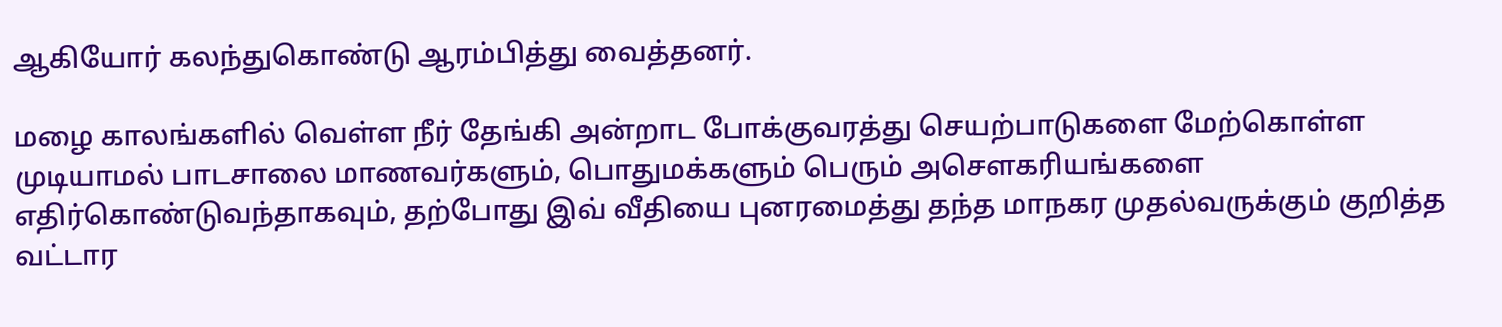ஆகியோர் கலந்துகொண்டு ஆரம்பித்து வைத்தனர்.

மழை காலங்களில் வெள்ள நீர் தேங்கி அன்றாட போக்குவரத்து செயற்பாடுகளை மேற்கொள்ள முடியாமல் பாடசாலை மாணவர்களும், பொதுமக்களும் பெரும் அசௌகரியங்களை எதிர்கொண்டுவந்தாகவும், தற்போது இவ் வீதியை புனரமைத்து தந்த மாநகர முதல்வருக்கும் குறித்த வட்டார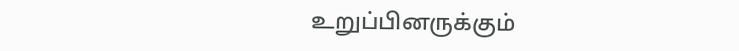உறுப்பினருக்கும்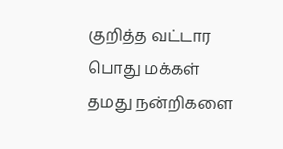குறித்த வட்டார பொது மக்கள் தமது நன்றிகளை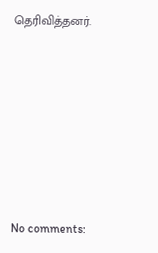தெரிவித்தனர்.









No comments: